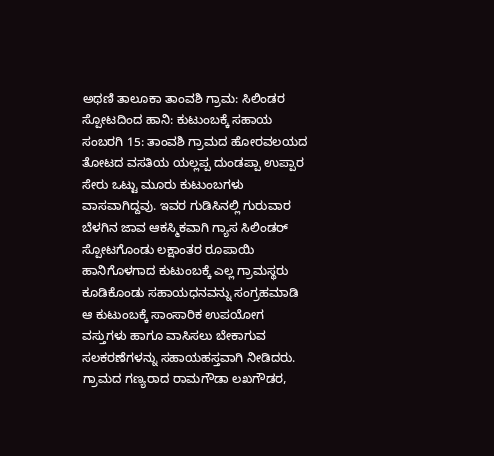ಅಥಣಿ ತಾಲೂಕಾ ತಾಂವಶಿ ಗ್ರಾಮ: ಸಿಲಿಂಡರ ಸ್ಪೋಟದಿಂದ ಹಾನಿ: ಕುಟುಂಬಕ್ಕೆ ಸಹಾಯ
ಸಂಬರಗಿ 15: ತಾಂವಶಿ ಗ್ರಾಮದ ಹೋರವಲಯದ ತೋಟದ ವಸತಿಯ ಯಲ್ಲಪ್ಪ ದುಂಡಪ್ಪಾ ಉಪ್ಪಾರ ಸೇರು ಒಟ್ಟು ಮೂರು ಕುಟುಂಬಗಳು ವಾಸವಾಗಿದ್ದವು. ಇವರ ಗುಡಿಸಿನಲ್ಲಿ ಗುರುವಾರ ಬೆಳಗಿನ ಜಾವ ಆಕಸ್ಮಿಕವಾಗಿ ಗ್ಯಾಸ ಸಿಲಿಂಡರ್ ಸ್ಪೋಟಗೊಂಡು ಲಕ್ಷಾಂತರ ರೂಪಾಯಿ ಹಾನಿಗೊಳಗಾದ ಕುಟುಂಬಕ್ಕೆ ಎಲ್ಲ ಗ್ರಾಮಸ್ಥರು ಕೂಡಿಕೊಂಡು ಸಹಾಯಧನವನ್ನು ಸಂಗ್ರಹಮಾಡಿ ಆ ಕುಟುಂಬಕ್ಕೆ ಸಾಂಸಾರಿಕ ಉಪಯೋಗ ವಸ್ತುಗಳು ಹಾಗೂ ವಾಸಿಸಲು ಬೇಕಾಗುವ ಸಲಕರಣೆಗಳನ್ನು ಸಹಾಯಹಸ್ತವಾಗಿ ನೀಡಿದರು.
ಗ್ರಾಮದ ಗಣ್ಯರಾದ ರಾಮಗೌಡಾ ಲಖಗೌಡರ,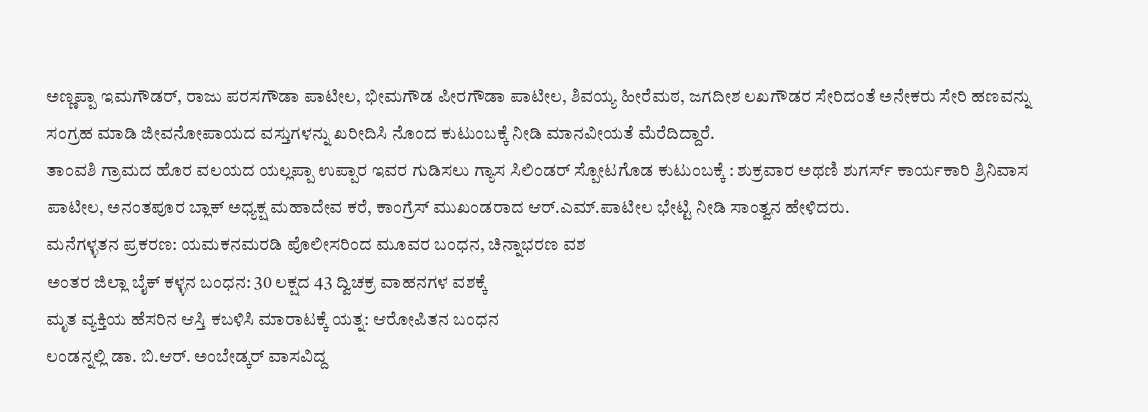ಅಣ್ಣಪ್ಪಾ ಇಮಗೌಡರ್, ರಾಜು ಪರಸಗೌಡಾ ಪಾಟೀಲ, ಭೀಮಗೌಡ ಪೀರಗೌಡಾ ಪಾಟೀಲ, ಶಿವಯ್ಯ ಹೀರೆಮಠ, ಜಗದೀಶ ಲಖಗೌಡರ ಸೇರಿದಂತೆ ಅನೇಕರು ಸೇರಿ ಹಣವನ್ನು ಸಂಗ್ರಹ ಮಾಡಿ ಜೀವನೋಪಾಯದ ವಸ್ತುಗಳನ್ನು ಖರೀದಿಸಿ ನೊಂದ ಕುಟುಂಬಕ್ಕೆ ನೀಡಿ ಮಾನವೀಯತೆ ಮೆರೆದಿದ್ದಾರೆ.
ತಾಂವಶಿ ಗ್ರಾಮದ ಹೊರ ವಲಯದ ಯಲ್ಲಪ್ಪಾ ಉಪ್ಪಾರ ಇವರ ಗುಡಿಸಲು ಗ್ಯಾಸ ಸಿಲಿಂಡರ್ ಸ್ಪೋಟಗೊಡ ಕುಟುಂಬಕ್ಕೆ : ಶುಕ್ರವಾರ ಅಥಣಿ ಶುಗರ್ಸ್ ಕಾರ್ಯಕಾರಿ ಶ್ರಿನಿವಾಸ ಪಾಟೀಲ, ಅನಂತಪೂರ ಬ್ಲಾಕ್ ಅಧ್ಯಕ್ಷ ಮಹಾದೇವ ಕರೆ, ಕಾಂಗ್ರೆಸ್ ಮುಖಂಡರಾದ ಆರ್.ಎಮ್.ಪಾಟೀಲ ಭೇಟ್ಟಿ ನೀಡಿ ಸಾಂತ್ವನ ಹೇಳಿದರು.
ಮನೆಗಳ್ಳತನ ಪ್ರಕರಣ: ಯಮಕನಮರಡಿ ಪೊಲೀಸರಿಂದ ಮೂವರ ಬಂಧನ, ಚಿನ್ನಾಭರಣ ವಶ
ಅಂತರ ಜಿಲ್ಲಾ ಬೈಕ್ ಕಳ್ಳನ ಬಂಧನ: 30 ಲಕ್ಷದ 43 ದ್ವಿಚಕ್ರ ವಾಹನಗಳ ವಶಕ್ಕೆ
ಮೃತ ವ್ಯಕ್ತಿಯ ಹೆಸರಿನ ಆಸ್ತಿ ಕಬಳಿಸಿ ಮಾರಾಟಕ್ಕೆ ಯತ್ನ: ಆರೋಪಿತನ ಬಂಧನ
ಲಂಡನ್ನಲ್ಲಿ ಡಾ. ಬಿ.ಆರ್. ಅಂಬೇಡ್ಕರ್ ವಾಸವಿದ್ದ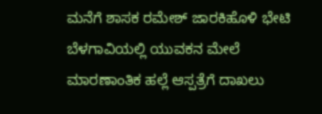ಮನೆಗೆ ಶಾಸಕ ರಮೇಶ್ ಜಾರಕಿಹೊಳಿ ಭೇಟಿ
ಬೆಳಗಾವಿಯಲ್ಲಿ ಯುವಕನ ಮೇಲೆ ಮಾರಣಾಂತಿಕ ಹಲ್ಲೆ ಆಸ್ಪತ್ರೆಗೆ ದಾಖಲು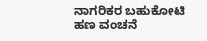ನಾಗರಿಕರ ಬಹುಕೋಟಿ ಹಣ ವಂಚನೆ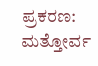ಪ್ರಕರಣ: ಮತ್ತೋರ್ವ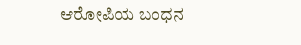ಆರೋಪಿಯ ಬಂಧನ